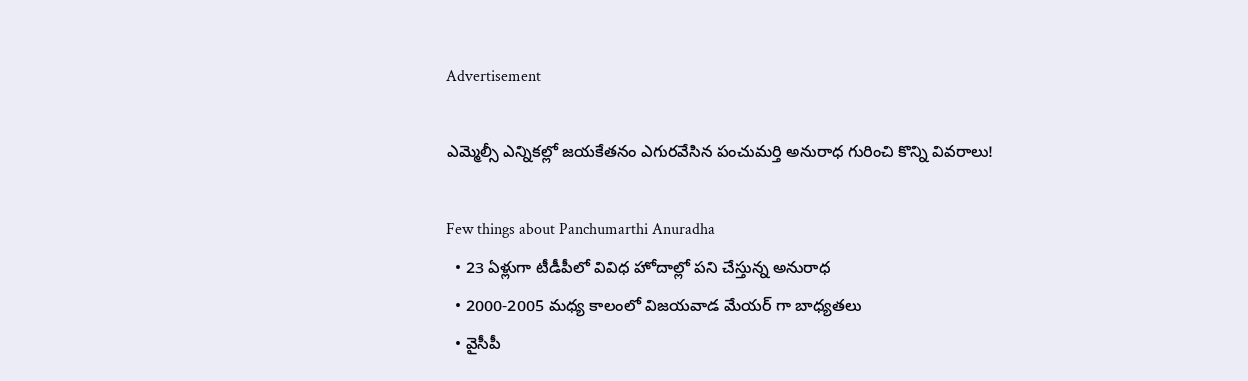Advertisement

ఎమ్మెల్సీ ఎన్నికల్లో జయకేతనం ఎగురవేసిన పంచుమర్తి అనురాధ గురించి కొన్ని వివరాలు!

Few things about Panchumarthi Anuradha
  • 23 ఏళ్లుగా టీడీపీలో వివిధ హోదాల్లో పని చేస్తున్న అనురాధ
  • 2000-2005 మధ్య కాలంలో విజయవాడ మేయర్ గా బాధ్యతలు
  • వైసీపీ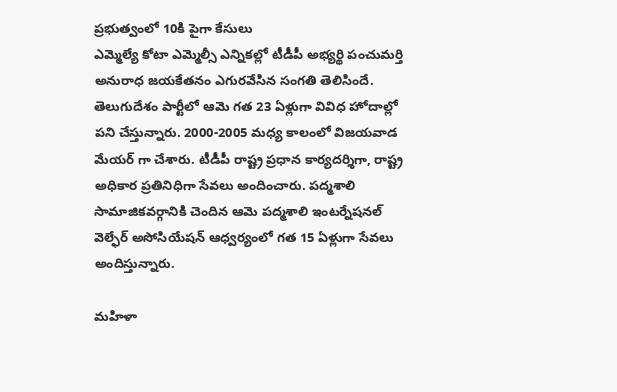ప్రభుత్వంలో 10కి పైగా కేసులు
ఎమ్మెల్యే కోటా ఎమ్మెల్సీ ఎన్నికల్లో టీడీపీ అభ్యర్థి పంచుమర్తి అనురాధ జయకేతనం ఎగురవేసిన సంగతి తెలిసిందే. తెలుగుదేశం పార్టీలో ఆమె గత 23 ఏళ్లుగా వివిధ హోదాల్లో పని చేస్తున్నారు. 2000-2005 మధ్య కాలంలో విజయవాడ మేయర్ గా చేశారు. టీడీపీ రాష్ట్ర ప్రధాన కార్యదర్శిగా, రాష్ట్ర అధికార ప్రతినిధిగా సేవలు అందించారు. పద్మశాలి సామాజికవర్గానికి చెందిన ఆమె పద్మశాలి ఇంటర్నేషనల్ వెల్ఫేర్ అసోసియేషన్ ఆధ్వర్యంలో గత 15 ఏళ్లుగా సేవలు అందిస్తున్నారు.

మహిళా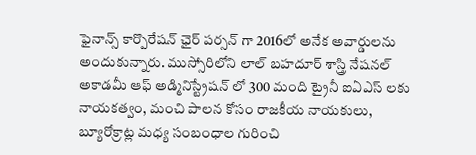ఫైనాన్స్ కార్పొరేషన్ ఛైర్ పర్సన్ గా 2016లో అనేక అవార్డులను అందుకున్నారు. ముస్సోరిలోని లాల్ బహదూర్ శాస్త్రి నేషనల్ అకాడమీ ఆఫ్ అడ్మినిస్ట్రేషన్ లో 300 మంది ట్రైనీ ఐఏఎస్ లకు నాయకత్వం, మంచి పాలన కోసం రాజకీయ నాయకులు, బ్యూరోక్రాట్ల మధ్య సంబంధాల గురించి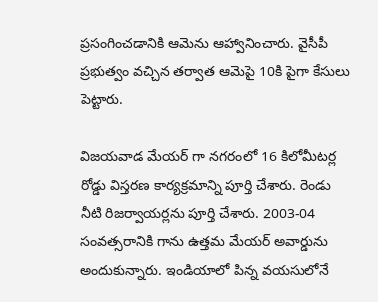ప్రసంగించడానికి ఆమెను ఆహ్వానించారు. వైసీపీ ప్రభుత్వం వచ్చిన తర్వాత ఆమెపై 10కి పైగా కేసులు పెట్టారు.

విజయవాడ మేయర్ గా నగరంలో 16 కిలోమీటర్ల రోడ్డు విస్తరణ కార్యక్రమాన్ని పూర్తి చేశారు. రెండు నీటి రిజర్వాయర్లను పూర్తి చేశారు. 2003-04 సంవత్సరానికి గాను ఉత్తమ మేయర్ అవార్డును అందుకున్నారు. ఇండియాలో పిన్న వయసులోనే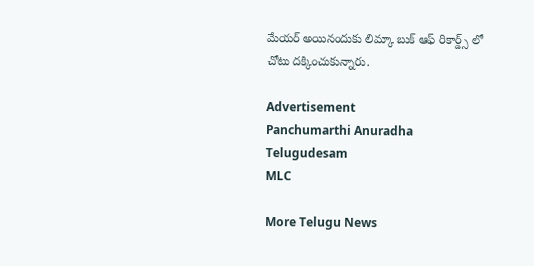మేయర్ అయినందుకు లిమ్కా బుక్ ఆఫ్ రికార్డ్స్ లో చోటు దక్కించుకున్నారు.

Advertisement
Panchumarthi Anuradha
Telugudesam
MLC

More Telugu News